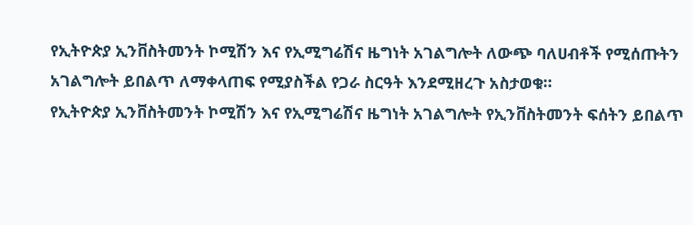የኢትዮጵያ ኢንቨስትመንት ኮሚሽን እና የኢሚግሬሽና ዜግነት አገልግሎት ለውጭ ባለሀብቶች የሚሰጡትን አገልግሎት ይበልጥ ለማቀላጠፍ የሚያስችል የጋራ ስርዓት እንደሚዘረጉ አስታወቁ።
የኢትዮጵያ ኢንቨስትመንት ኮሚሽን እና የኢሚግሬሽና ዜግነት አገልግሎት የኢንቨስትመንት ፍሰትን ይበልጥ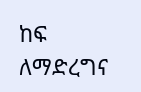ከፍ ለማድረግና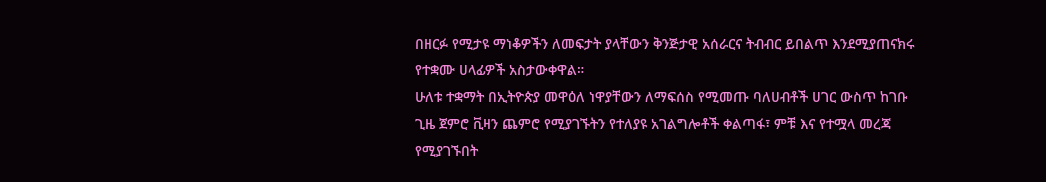በዘርፉ የሚታዩ ማነቆዎችን ለመፍታት ያላቸውን ቅንጅታዊ አሰራርና ትብብር ይበልጥ እንደሚያጠናክሩ የተቋሙ ሀላፊዎች አስታውቀዋል።
ሁለቱ ተቋማት በኢትዮጵያ መዋዕለ ነዋያቸውን ለማፍሰስ የሚመጡ ባለሀብቶች ሀገር ውስጥ ከገቡ ጊዜ ጀምሮ ቪዛን ጨምሮ የሚያገኙትን የተለያዩ አገልግሎቶች ቀልጣፋ፣ ምቹ እና የተሟላ መረጃ የሚያገኙበት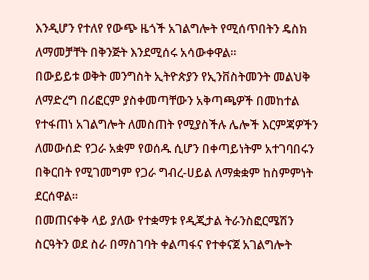እንዲሆን የተለየ የውጭ ዜጎች አገልግሎት የሚሰጥበትን ዴስክ ለማመቻቸት በቅንጅት እንደሚሰሩ አሳውቀዋል።
በውይይቱ ወቅት መንግስት ኢትዮጵያን የኢንቨስትመንት መልህቅ ለማድረግ በሪፎርም ያስቀመጣቸውን አቅጣጫዎች በመከተል የተፋጠነ አገልግሎት ለመስጠት የሚያስችሉ ሌሎች እርምጃዎችን ለመውሰድ የጋራ አቋም የወሰዱ ሲሆን በቀጣይነትም አተገባበሩን በቅርበት የሚገመግም የጋራ ግብረ-ሀይል ለማቋቋም ከስምምነት ደርሰዋል።
በመጠናቀቅ ላይ ያለው የተቋማቱ የዲጂታል ትራንስፎርሜሽን ስርዓትን ወደ ስራ በማስገባት ቀልጣፋና የተቀናጀ አገልግሎት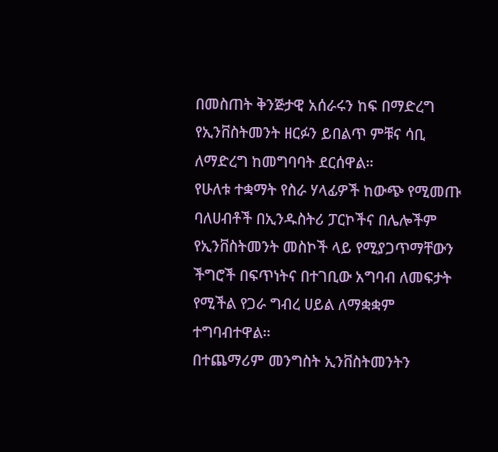በመስጠት ቅንጅታዊ አሰራሩን ከፍ በማድረግ የኢንቨስትመንት ዘርፉን ይበልጥ ምቹና ሳቢ ለማድረግ ከመግባባት ደርሰዋል።
የሁለቱ ተቋማት የስራ ሃላፊዎች ከውጭ የሚመጡ ባለሀብቶች በኢንዱስትሪ ፓርኮችና በሌሎችም የኢንቨስትመንት መስኮች ላይ የሚያጋጥማቸውን ችግሮች በፍጥነትና በተገቢው አግባብ ለመፍታት የሚችል የጋራ ግብረ ሀይል ለማቋቋም ተግባብተዋል።
በተጨማሪም መንግስት ኢንቨስትመንትን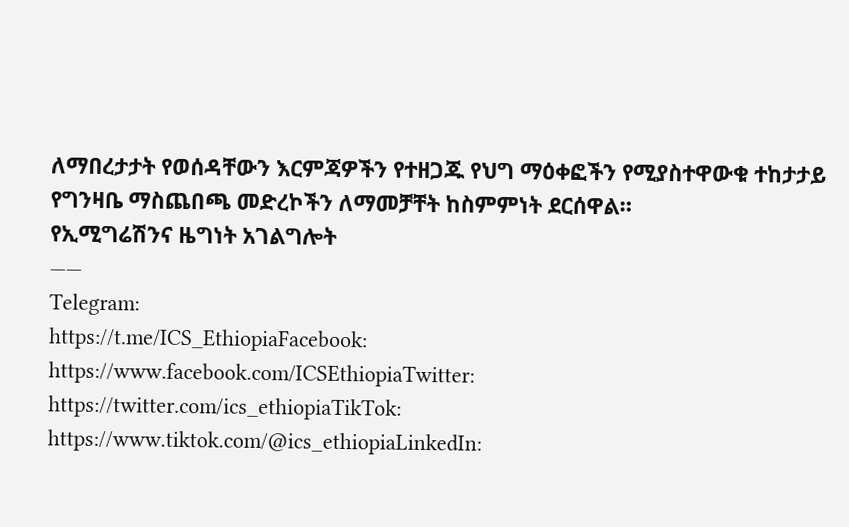ለማበረታታት የወሰዳቸውን እርምጃዎችን የተዘጋጁ የህግ ማዕቀፎችን የሚያስተዋውቁ ተከታታይ የግንዛቤ ማስጨበጫ መድረኮችን ለማመቻቸት ከስምምነት ደርሰዋል።
የኢሚግሬሽንና ዜግነት አገልግሎት
——
Telegram:
https://t.me/ICS_EthiopiaFacebook:
https://www.facebook.com/ICSEthiopiaTwitter:
https://twitter.com/ics_ethiopiaTikTok:
https://www.tiktok.com/@ics_ethiopiaLinkedIn: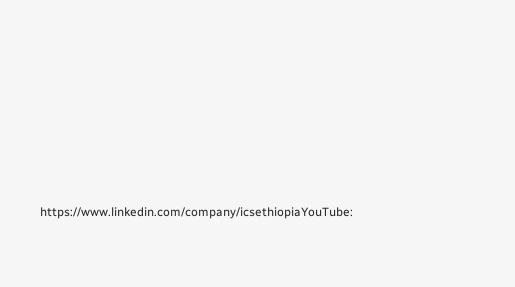https://www.linkedin.com/company/icsethiopiaYouTube: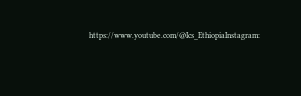https://www.youtube.com/@Ics_EthiopiaInstagram: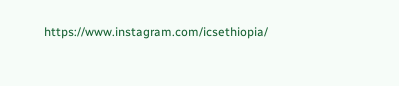https://www.instagram.com/icsethiopia/